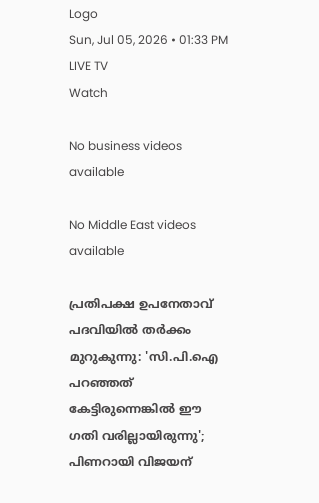Logo
Sun, Jul 05, 2026 • 01:33 PM
LIVE TV
Watch

No business videos available

No Middle East videos available

പ്രതിപക്ഷ ഉപനേതാവ് പദവിയില്‍ തര്‍ക്കം മുറുകുന്നു: 'സി.പി.ഐ പറഞ്ഞത് കേട്ടിരുന്നെങ്കില്‍ ഈ ഗതി വരില്ലായിരുന്നു'; പിണറായി വിജയന്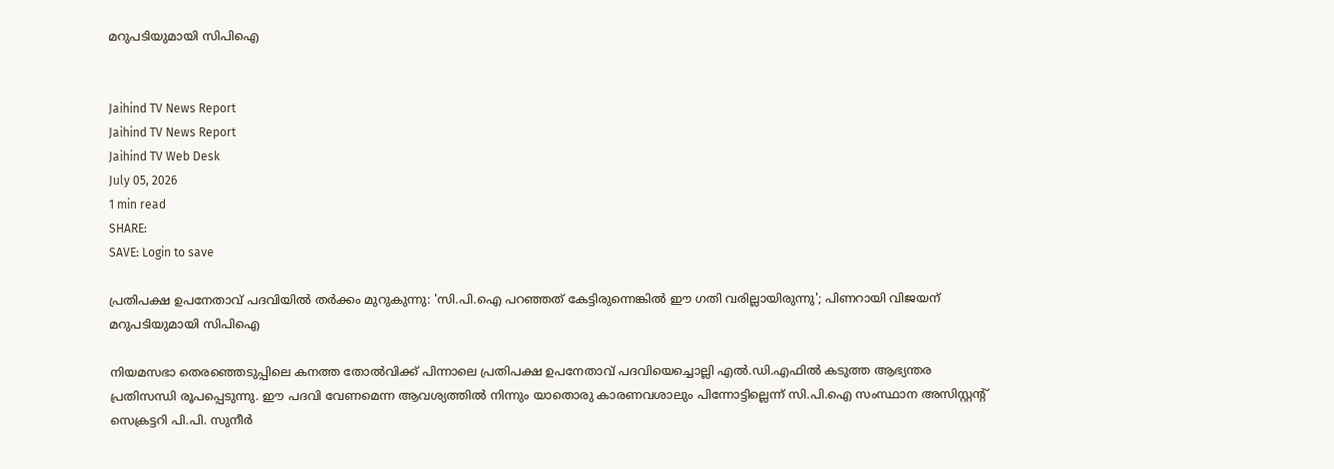മറുപടിയുമായി സിപിഐ


Jaihind TV News Report
Jaihind TV News Report
Jaihind TV Web Desk
July 05, 2026
1 min read
SHARE:
SAVE: Login to save

പ്രതിപക്ഷ ഉപനേതാവ് പദവിയില്‍ തര്‍ക്കം മുറുകുന്നു: 'സി.പി.ഐ പറഞ്ഞത് കേട്ടിരുന്നെങ്കില്‍ ഈ ഗതി വരില്ലായിരുന്നു'; പിണറായി വിജയന് മറുപടിയുമായി സിപിഐ

നിയമസഭാ തെരഞ്ഞെടുപ്പിലെ കനത്ത തോൽവിക്ക് പിന്നാലെ പ്രതിപക്ഷ ഉപനേതാവ് പദവിയെച്ചൊല്ലി എൽ.ഡി.എഫിൽ കടുത്ത ആഭ്യന്തര പ്രതിസന്ധി രൂപപ്പെടുന്നു. ഈ പദവി വേണമെന്ന ആവശ്യത്തിൽ നിന്നും യാതൊരു കാരണവശാലും പിന്നോട്ടില്ലെന്ന് സി.പി.ഐ സംസ്ഥാന അസിസ്റ്റന്റ് സെക്രട്ടറി പി.പി. സുനീർ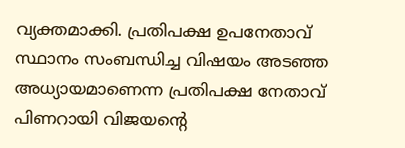വ്യക്തമാക്കി. പ്രതിപക്ഷ ഉപനേതാവ് സ്ഥാനം സംബന്ധിച്ച വിഷയം അടഞ്ഞ അധ്യായമാണെന്ന പ്രതിപക്ഷ നേതാവ് പിണറായി വിജയന്റെ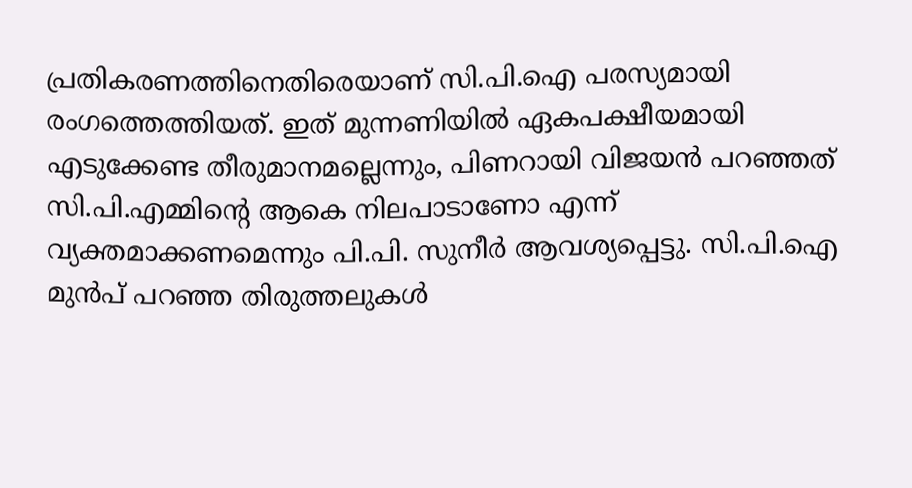പ്രതികരണത്തിനെതിരെയാണ് സി.പി.ഐ പരസ്യമായി രംഗത്തെത്തിയത്. ഇത് മുന്നണിയിൽ ഏകപക്ഷീയമായി എടുക്കേണ്ട തീരുമാനമല്ലെന്നും, പിണറായി വിജയൻ പറഞ്ഞത് സി.പി.എമ്മിന്റെ ആകെ നിലപാടാണോ എന്ന് വ്യക്തമാക്കണമെന്നും പി.പി. സുനീർ ആവശ്യപ്പെട്ടു. സി.പി.ഐ മുൻപ് പറഞ്ഞ തിരുത്തലുകൾ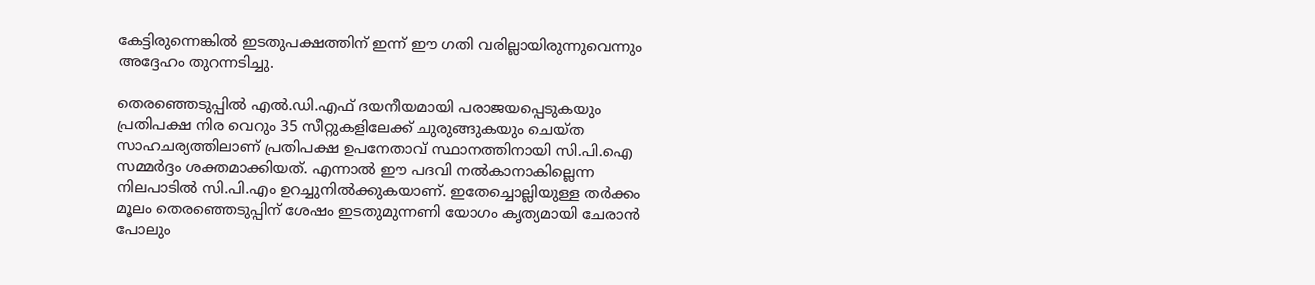കേട്ടിരുന്നെങ്കിൽ ഇടതുപക്ഷത്തിന് ഇന്ന് ഈ ഗതി വരില്ലായിരുന്നുവെന്നും അദ്ദേഹം തുറന്നടിച്ചു.

തെരഞ്ഞെടുപ്പിൽ എൽ.ഡി.എഫ് ദയനീയമായി പരാജയപ്പെടുകയും പ്രതിപക്ഷ നിര വെറും 35 സീറ്റുകളിലേക്ക് ചുരുങ്ങുകയും ചെയ്ത സാഹചര്യത്തിലാണ് പ്രതിപക്ഷ ഉപനേതാവ് സ്ഥാനത്തിനായി സി.പി.ഐ സമ്മർദ്ദം ശക്തമാക്കിയത്. എന്നാൽ ഈ പദവി നൽകാനാകില്ലെന്ന നിലപാടിൽ സി.പി.എം ഉറച്ചുനിൽക്കുകയാണ്. ഇതേച്ചൊല്ലിയുള്ള തർക്കം മൂലം തെരഞ്ഞെടുപ്പിന് ശേഷം ഇടതുമുന്നണി യോഗം കൃത്യമായി ചേരാൻ പോലും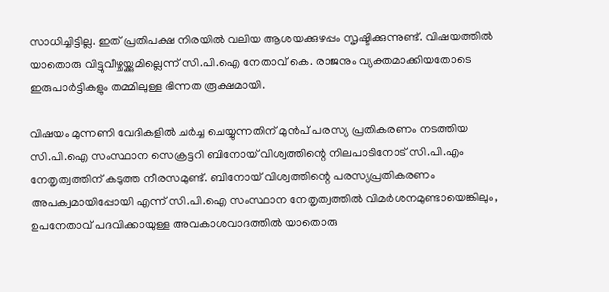സാധിച്ചിട്ടില്ല. ഇത് പ്രതിപക്ഷ നിരയിൽ വലിയ ആശയക്കുഴപ്പം സൃഷ്ടിക്കുന്നുണ്ട്. വിഷയത്തിൽ യാതൊരു വിട്ടുവീഴ്ചയ്ക്കുമില്ലെന്ന് സി.പി.ഐ നേതാവ് കെ. രാജനും വ്യക്തമാക്കിയതോടെ ഇരുപാർട്ടികളും തമ്മിലുള്ള ഭിന്നത രൂക്ഷമായി.

വിഷയം മുന്നണി വേദികളിൽ ചർച്ച ചെയ്യുന്നതിന് മുൻപ് പരസ്യ പ്രതികരണം നടത്തിയ സി.പി.ഐ സംസ്ഥാന സെക്രട്ടറി ബിനോയ് വിശ്വത്തിന്റെ നിലപാടിനോട് സി.പി.എം നേതൃത്വത്തിന് കടുത്ത നീരസമുണ്ട്. ബിനോയ് വിശ്വത്തിന്റെ പരസ്യപ്രതികരണം അപക്വമായിപ്പോയി എന്ന് സി.പി.ഐ സംസ്ഥാന നേതൃത്വത്തിൽ വിമർശനമുണ്ടായെങ്കിലും, ഉപനേതാവ് പദവിക്കായുള്ള അവകാശവാദത്തിൽ യാതൊരു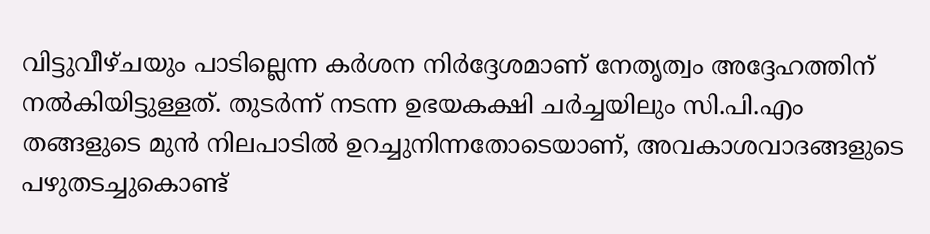വിട്ടുവീഴ്ചയും പാടില്ലെന്ന കർശന നിർദ്ദേശമാണ് നേതൃത്വം അദ്ദേഹത്തിന് നൽകിയിട്ടുള്ളത്. തുടർന്ന് നടന്ന ഉഭയകക്ഷി ചർച്ചയിലും സി.പി.എം തങ്ങളുടെ മുൻ നിലപാടിൽ ഉറച്ചുനിന്നതോടെയാണ്, അവകാശവാദങ്ങളുടെ പഴുതടച്ചുകൊണ്ട്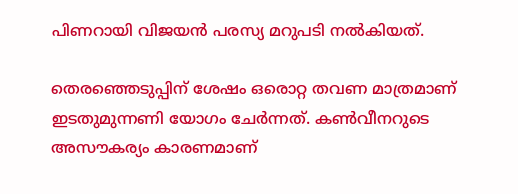പിണറായി വിജയൻ പരസ്യ മറുപടി നൽകിയത്.

തെരഞ്ഞെടുപ്പിന് ശേഷം ഒരൊറ്റ തവണ മാത്രമാണ് ഇടതുമുന്നണി യോഗം ചേർന്നത്. കൺവീനറുടെ അസൗകര്യം കാരണമാണ്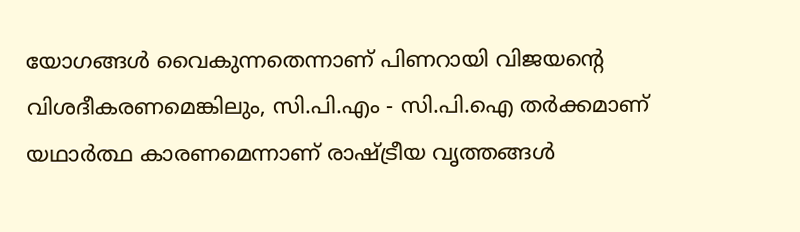യോഗങ്ങൾ വൈകുന്നതെന്നാണ് പിണറായി വിജയന്റെ വിശദീകരണമെങ്കിലും, സി.പി.എം - സി.പി.ഐ തർക്കമാണ് യഥാർത്ഥ കാരണമെന്നാണ് രാഷ്ട്രീയ വൃത്തങ്ങൾ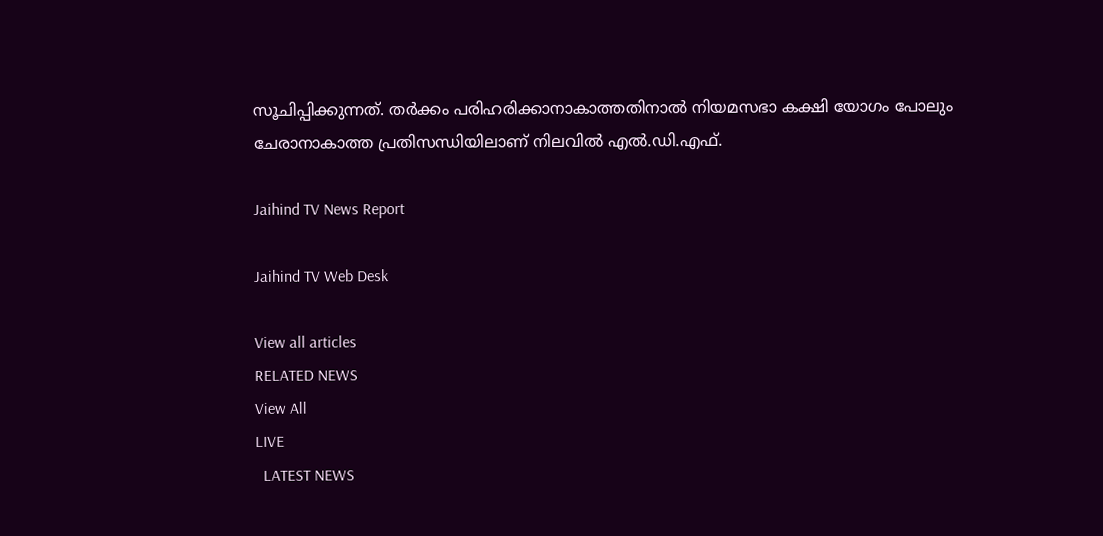സൂചിപ്പിക്കുന്നത്. തർക്കം പരിഹരിക്കാനാകാത്തതിനാൽ നിയമസഭാ കക്ഷി യോഗം പോലും ചേരാനാകാത്ത പ്രതിസന്ധിയിലാണ് നിലവിൽ എൽ.ഡി.എഫ്.

Jaihind TV News Report

Jaihind TV Web Desk

View all articles
RELATED NEWS
View All
LIVE
  LATEST NEWS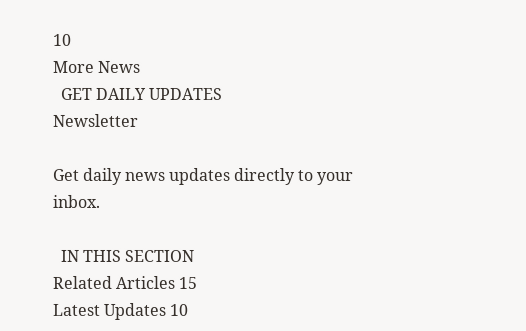10
More News
  GET DAILY UPDATES
Newsletter

Get daily news updates directly to your inbox.

  IN THIS SECTION
Related Articles 15
Latest Updates 10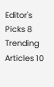Editor's Picks 8
Trending Articles 10